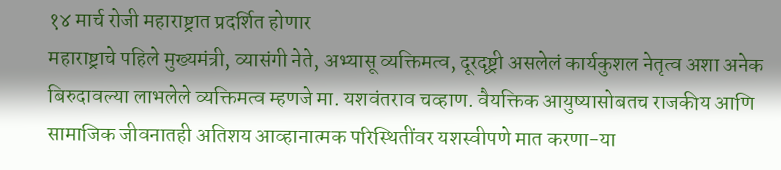१४ मार्च रोजी महाराष्ट्रात प्रदर्शित होणार
महाराष्ट्राचे पहिले मुख्यमंत्री, व्यासंगी नेते, अभ्यासू व्यक्तिमत्व, दूरदृष्ट्री असलेलं कार्यकुशल नेतृत्व अशा अनेक बिरुदावल्या लाभलेले व्यक्तिमत्व म्हणजे मा. यशवंतराव चव्हाण. वैयक्तिक आयुष्यासोबतच राजकीय आणि सामाजिक जीवनातही अतिशय आव्हानात्मक परिस्थितींवर यशस्वीपणे मात करणा-या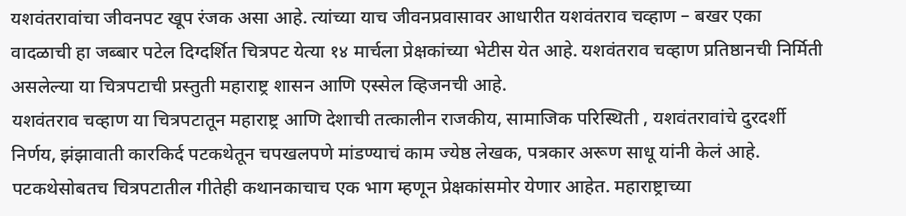यशवंतरावांचा जीवनपट खूप रंजक असा आहे. त्यांच्या याच जीवनप्रवासावर आधारीत यशवंतराव चव्हाण – बखर एका वादळाची हा जब्बार पटेल दिग्दर्शित चित्रपट येत्या १४ मार्चला प्रेक्षकांच्या भेटीस येत आहे. यशवंतराव चव्हाण प्रतिष्ठानची निर्मिती असलेल्या या चित्रपटाची प्रस्तुती महाराष्ट्र शासन आणि एस्सेल व्हिजनची आहे.
यशवंतराव चव्हाण या चित्रपटातून महाराष्ट्र आणि देशाची तत्कालीन राजकीय, सामाजिक परिस्थिती , यशवंतरावांचे दुरदर्शी निर्णय, झंझावाती कारकिर्द पटकथेतून चपखलपणे मांडण्याचं काम ज्येष्ठ लेखक, पत्रकार अरूण साधू यांनी केलं आहे. पटकथेसोबतच चित्रपटातील गीतेही कथानकाचाच एक भाग म्हणून प्रेक्षकांसमोर येणार आहेत. महाराष्ट्राच्या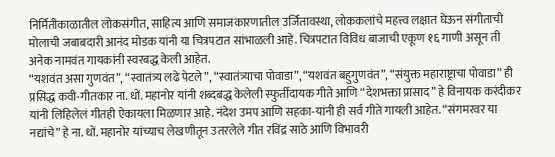निर्मितीकाळातील लोकसंगीत, साहित्य आणि समाजकारणातील उर्जितावस्था, लोककलांचे महत्त्व लक्षात घेऊन संगीताची मोलाची जबाबदारी आनंद मोडक यांनी या चित्रपटात सांभाळली आहे. चित्रपटात विविध बाजाची एकूण १६ गाणी असून ती अनेक नामवंत गायकांनी स्वरबद्ध केली आहेत.
“यशवंत असा गुणवंत”, “स्वातंत्र्य लढे पेटले”, “स्वातंत्र्याचा पोवाडा”, “यशवंत बहुगुणवंत”, “संयुक्त महाराष्ट्राचा पोवाडा” ही प्रसिद्ध कवी-गीतकार ना. धों. महानोर यांनी शब्दबद्ध केलेली स्फुर्तीदायक गीते आणि “देशभक्ता प्रासाद” हे विनायक करंदीकर यांनी लिहिलेलं गीतही ऐकायला मिळणार आहे. नंदेश उमप आणि सहका-यांनी ही सर्व गीते गायली आहेत. “संगमरवर या नद्यांचे” हे ना. धों. महानोर यांच्याच लेखणीतून उतरलेले गीत रविंद्र साठे आणि विभावरी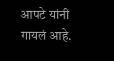आपटे यांनी गायलं आहे.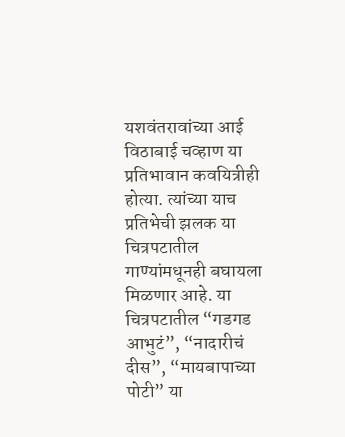यशवंतरावांच्या आई विठाबाई चव्हाण या प्रतिभावान कवयित्रीही होत्या. त्यांच्या याच प्रतिभेची झलक या चित्रपटातील गाण्यांमधूनही बघायला मिळणार आहे. या चित्रपटातील “गडगड आभुटं”, “नादारीचं दीस”, “मायबापाच्या पोटी” या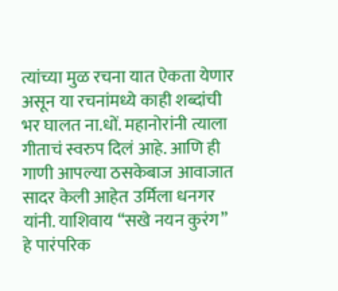त्यांच्या मुळ रचना यात ऐकता येणार असून या रचनांमध्ये काही शब्दांची भर घालत ना.धों. महानोरांनी त्याला गीताचं स्वरुप दिलं आहे. आणि ही गाणी आपल्या ठसकेबाज आवाजात सादर केली आहेत उर्मिला धनगर यांनी. याशिवाय “सखे नयन कुरंग” हे पारंपरिक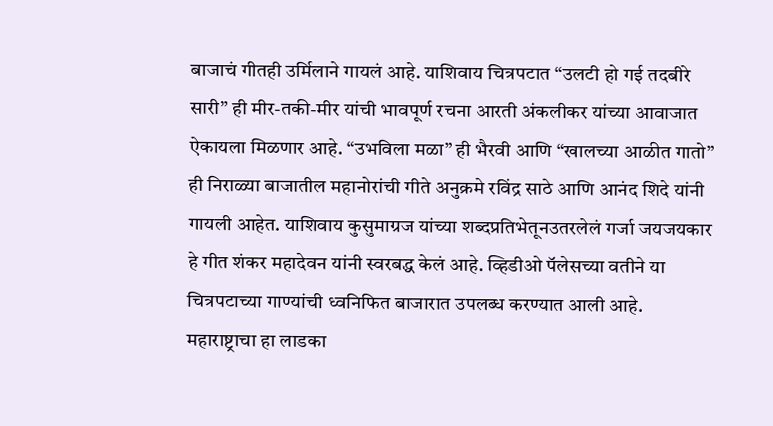बाजाचं गीतही उर्मिलाने गायलं आहे. याशिवाय चित्रपटात “उलटी हो गई तदबीरे सारी” ही मीर-तकी-मीर यांची भावपूर्ण रचना आरती अंकलीकर यांच्या आवाजात ऐकायला मिळणार आहे. “उभविला मळा” ही भैरवी आणि “खालच्या आळीत गातो” ही निराळ्या बाजातील महानोरांची गीते अनुक्रमे रविंद्र साठे आणि आनंद शिदे यांनी गायली आहेत. याशिवाय कुसुमाग्रज यांच्या शब्दप्रतिभेतूनउतरलेलं गर्जा जयजयकार हे गीत शंकर महादेवन यांनी स्वरबद्ध केलं आहे. व्हिडीओ पॅलेसच्या वतीने या चित्रपटाच्या गाण्यांची ध्वनिफित बाजारात उपलब्ध करण्यात आली आहे.
महाराष्ट्राचा हा लाडका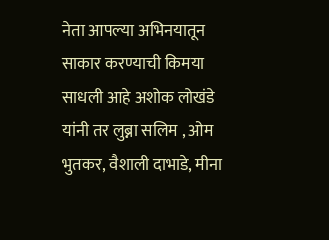नेता आपल्या अभिनयातून साकार करण्याची किमया साधली आहे अशोक लोखंडे यांनी तर लुब्ना सलिम , ओम भुतकर, वैशाली दाभाडे, मीना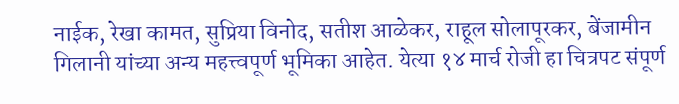नाईक, रेखा कामत, सुप्रिया विनोद, सतीश आळेकर, राहूल सोलापूरकर, बेंजामीन गिलानी यांच्या अन्य महत्त्वपूर्ण भूमिका आहेत. येत्या १४ मार्च रोजी हा चित्रपट संपूर्ण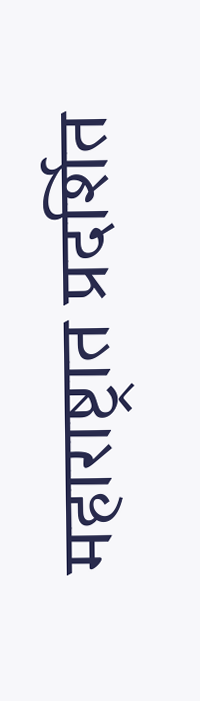महाराष्ट्रात प्रदर्शित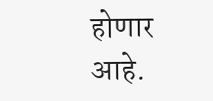होणार आहे.